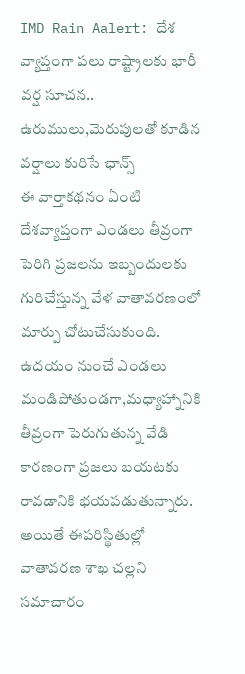IMD Rain Aalert: దేశ వ్యాప్తంగా పలు రాష్ట్రాలకు భారీ వర్ష సూచన.. ఉరుములు,మెరుపులతో కూడిన వర్షాలు కురిసే ఛాన్స్
ఈ వార్తాకథనం ఏంటి
దేశవ్యాప్తంగా ఎండలు తీవ్రంగా పెరిగి ప్రజలను ఇబ్బందులకు గురిచేస్తున్న వేళ వాతావరణంలో మార్పు చోటుచేసుకుంది. ఉదయం నుంచే ఎండలు మండిపోతుండగా,మధ్యాహ్నానికి తీవ్రంగా పెరుగుతున్న వేడి కారణంగా ప్రజలు బయటకు రావడానికి భయపడుతున్నారు. అయితే ఈపరిస్థితుల్లో వాతావరణ శాఖ చల్లని సమాచారం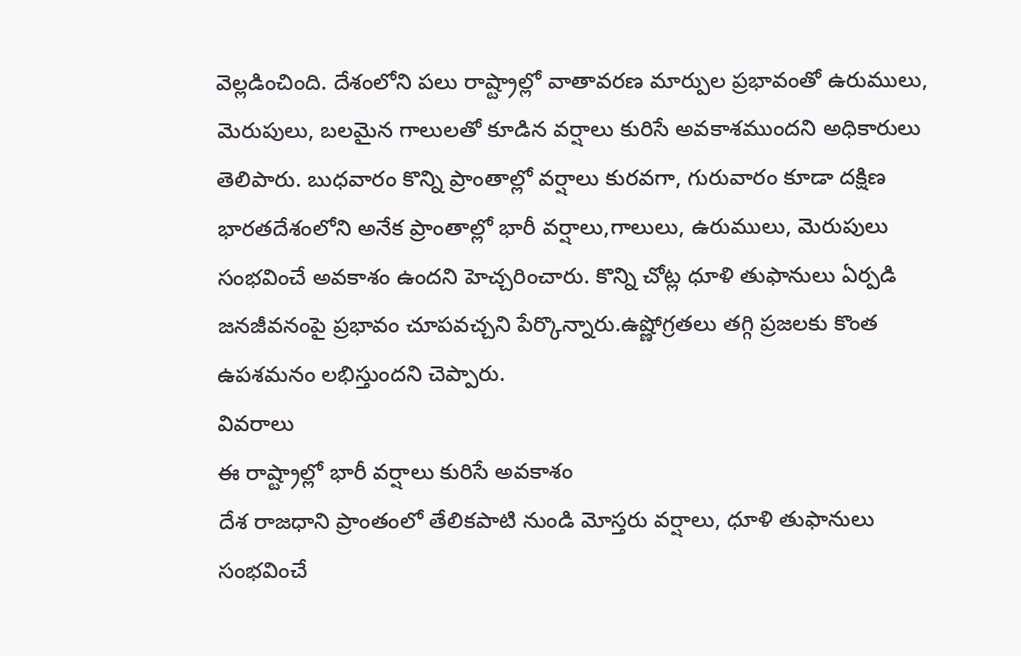వెల్లడించింది. దేశంలోని పలు రాష్ట్రాల్లో వాతావరణ మార్పుల ప్రభావంతో ఉరుములు, మెరుపులు, బలమైన గాలులతో కూడిన వర్షాలు కురిసే అవకాశముందని అధికారులు తెలిపారు. బుధవారం కొన్ని ప్రాంతాల్లో వర్షాలు కురవగా, గురువారం కూడా దక్షిణ భారతదేశంలోని అనేక ప్రాంతాల్లో భారీ వర్షాలు,గాలులు, ఉరుములు, మెరుపులు సంభవించే అవకాశం ఉందని హెచ్చరించారు. కొన్ని చోట్ల ధూళి తుఫానులు ఏర్పడి జనజీవనంపై ప్రభావం చూపవచ్చని పేర్కొన్నారు.ఉష్ణోగ్రతలు తగ్గి ప్రజలకు కొంత ఉపశమనం లభిస్తుందని చెప్పారు.
వివరాలు
ఈ రాష్ట్రాల్లో భారీ వర్షాలు కురిసే అవకాశం
దేశ రాజధాని ప్రాంతంలో తేలికపాటి నుండి మోస్తరు వర్షాలు, ధూళి తుఫానులు సంభవించే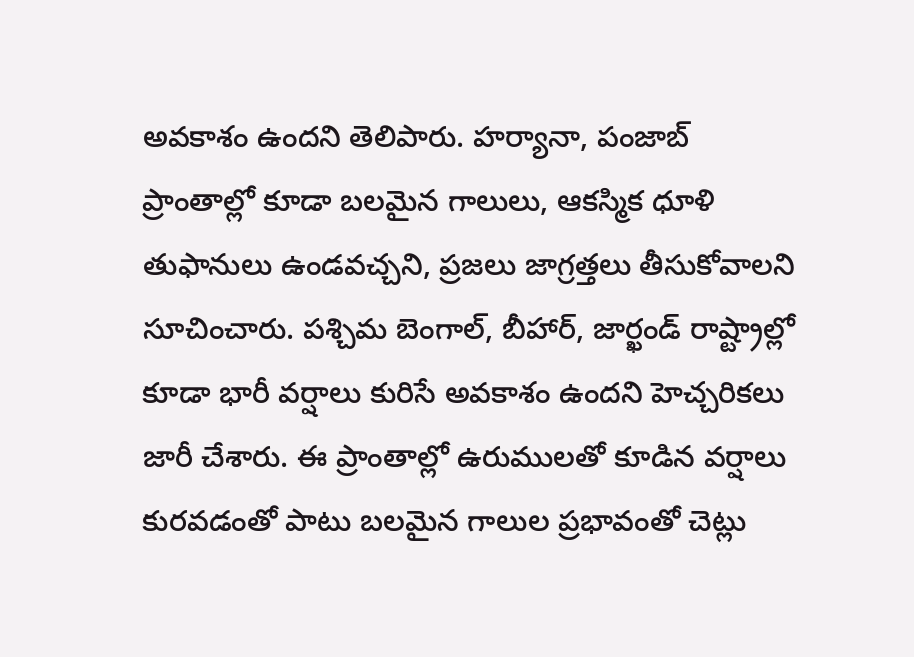అవకాశం ఉందని తెలిపారు. హర్యానా, పంజాబ్ ప్రాంతాల్లో కూడా బలమైన గాలులు, ఆకస్మిక ధూళి తుఫానులు ఉండవచ్చని, ప్రజలు జాగ్రత్తలు తీసుకోవాలని సూచించారు. పశ్చిమ బెంగాల్, బీహార్, జార్ఖండ్ రాష్ట్రాల్లో కూడా భారీ వర్షాలు కురిసే అవకాశం ఉందని హెచ్చరికలు జారీ చేశారు. ఈ ప్రాంతాల్లో ఉరుములతో కూడిన వర్షాలు కురవడంతో పాటు బలమైన గాలుల ప్రభావంతో చెట్లు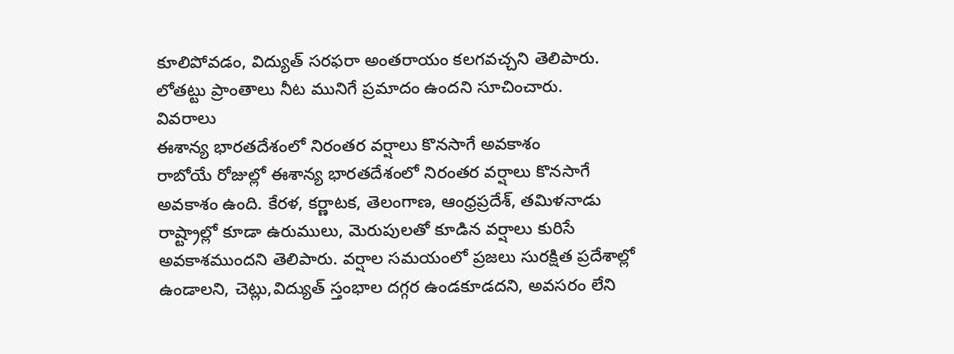కూలిపోవడం, విద్యుత్ సరఫరా అంతరాయం కలగవచ్చని తెలిపారు. లోతట్టు ప్రాంతాలు నీట మునిగే ప్రమాదం ఉందని సూచించారు.
వివరాలు
ఈశాన్య భారతదేశంలో నిరంతర వర్షాలు కొనసాగే అవకాశం
రాబోయే రోజుల్లో ఈశాన్య భారతదేశంలో నిరంతర వర్షాలు కొనసాగే అవకాశం ఉంది. కేరళ, కర్ణాటక, తెలంగాణ, ఆంధ్రప్రదేశ్, తమిళనాడు రాష్ట్రాల్లో కూడా ఉరుములు, మెరుపులతో కూడిన వర్షాలు కురిసే అవకాశముందని తెలిపారు. వర్షాల సమయంలో ప్రజలు సురక్షిత ప్రదేశాల్లో ఉండాలని, చెట్లు,విద్యుత్ స్తంభాల దగ్గర ఉండకూడదని, అవసరం లేని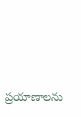ప్రయాణాలను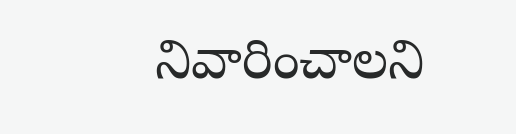నివారించాలని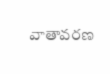వాతావరణ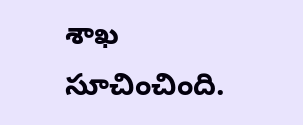శాఖ సూచించింది.